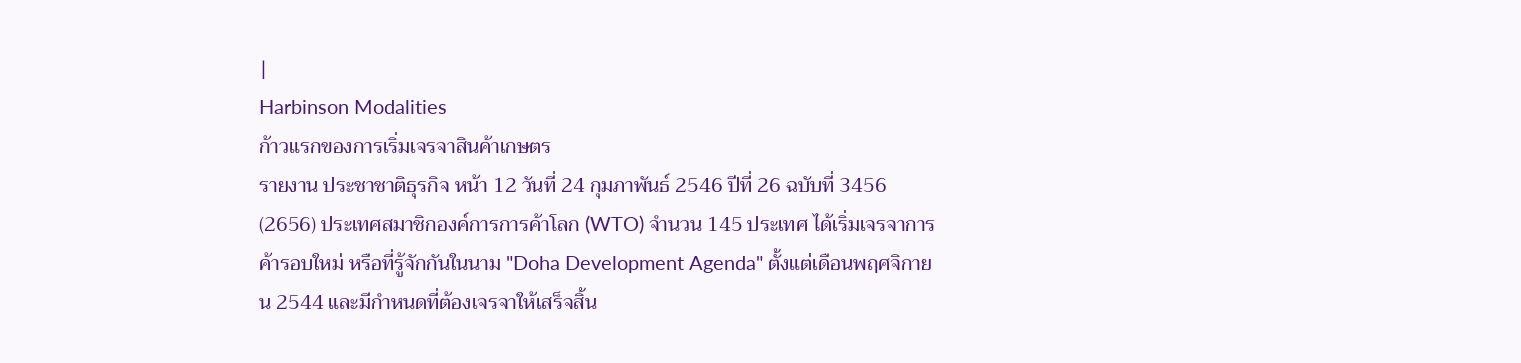|
Harbinson Modalities
ก้าวแรกของการเริ่มเจรจาสินค้าเกษตร
รายงาน ประชาชาติธุรกิจ หน้า 12 วันที่ 24 กุมภาพันธ์ 2546 ปีที่ 26 ฉบับที่ 3456 (2656) ประเทศสมาชิกองค์การการค้าโลก (WTO) จำนวน 145 ประเทศ ได้เริ่มเจรจาการค้ารอบใหม่ หรือที่รู้จักกันในนาม "Doha Development Agenda" ตั้งแต่เดือนพฤศจิกายน 2544 และมีกำหนดที่ต้องเจรจาให้เสร็จสิ้น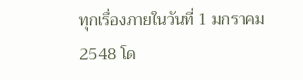ทุกเรื่องภายในวันที่ 1 มกราคม 2548 โด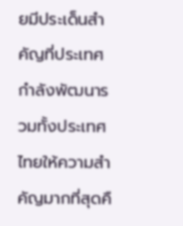ยมีประเด็นสำคัญที่ประเทศกำลังพัฒนารวมทั้งประเทศไทยให้ความสำคัญมากที่สุดคื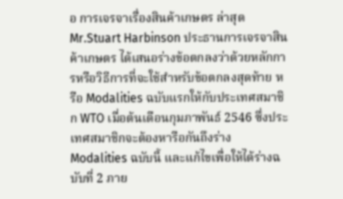อ การเจรจาเรื่องสินค้าเกษตร ล่าสุด Mr.Stuart Harbinson ประธานการเจรจาสินค้าเกษตร ได้เสนอร่างข้อตกลงว่าด้วยหลักการหรือวิธีการที่จะใช้สำหรับข้อตกลงสุดท้าย หรือ Modalities ฉบับแรกให้กับประเทศสมาชิก WTO เมื่อต้นเดือนกุมภาพันธ์ 2546 ซึ่งประเทศสมาชิกจะต้องหารือกันถึงร่าง Modalities ฉบับนี้ และแก้ไขเพื่อให้ได้ร่างฉบับที่ 2 ภาย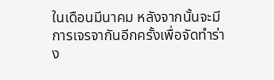ในเดือนมีนาคม หลังจากนั้นจะมีการเจรจากันอีกครั้งเพื่อจัดทำร่าง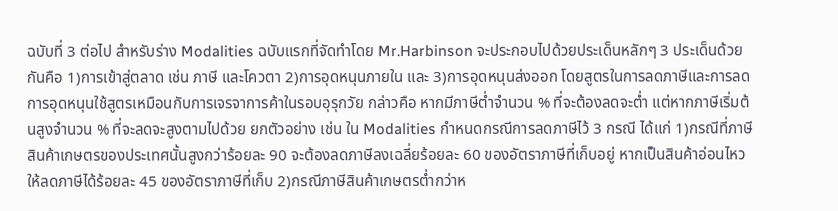ฉบับที่ 3 ต่อไป สำหรับร่าง Modalities ฉบับแรกที่จัดทำโดย Mr.Harbinson จะประกอบไปด้วยประเด็นหลักๆ 3 ประเด็นด้วยกันคือ 1)การเข้าสู่ตลาด เช่น ภาษี และโควตา 2)การอุดหนุนภายใน และ 3)การอุดหนุนส่งออก โดยสูตรในการลดภาษีและการลดการอุดหนุนใช้สูตรเหมือนกับการเจรจาการค้าในรอบอุรุกวัย กล่าวคือ หากมีภาษีต่ำจำนวน % ที่จะต้องลดจะต่ำ แต่หากภาษีเริ่มต้นสูงจำนวน % ที่จะลดจะสูงตามไปด้วย ยกตัวอย่าง เช่น ใน Modalities กำหนดกรณีการลดภาษีไว้ 3 กรณี ได้แก่ 1)กรณีที่ภาษีสินค้าเกษตรของประเทศนั้นสูงกว่าร้อยละ 90 จะต้องลดภาษีลงเฉลี่ยร้อยละ 60 ของอัตราภาษีที่เก็บอยู่ หากเป็นสินค้าอ่อนไหวให้ลดภาษีได้ร้อยละ 45 ของอัตราภาษีที่เก็บ 2)กรณีภาษีสินค้าเกษตรต่ำกว่าห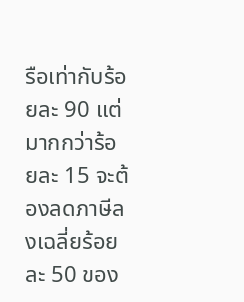รือเท่ากับร้อยละ 90 แต่มากกว่าร้อยละ 15 จะต้องลดภาษีลงเฉลี่ยร้อยละ 50 ของ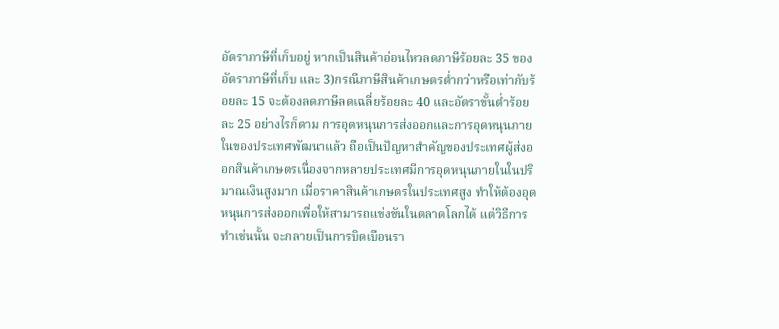อัตราภาษีที่เก็บอยู่ หากเป็นสินค้าอ่อนไหวลดภาษีร้อยละ 35 ของอัตราภาษีที่เก็บ และ 3)กรณีภาษีสินค้าเกษตรต่ำกว่าหรือเท่ากับร้อยละ 15 จะต้องลดภาษีลดเฉลี่ยร้อยละ 40 และอัตราขั้นต่ำร้อยละ 25 อย่างไรก็ตาม การอุดหนุนการส่งออกและการอุดหนุนภายในของประเทศพัฒนาแล้ว ถือเป็นปัญหาสำคัญของประเทศผู้ส่งออกสินค้าเกษตรเนื่องจากหลายประเทศมีการอุดหนุนภายในในปริมาณเงินสูงมาก เมื่อราคาสินค้าเกษตรในประเทศสูง ทำให้ต้องอุดหนุนการส่งออกเพื่อให้สามารถแข่งขันในตลาดโลกได้ แต่วิธีการทำเช่นนั้น จะกลายเป็นการบิดเบือนรา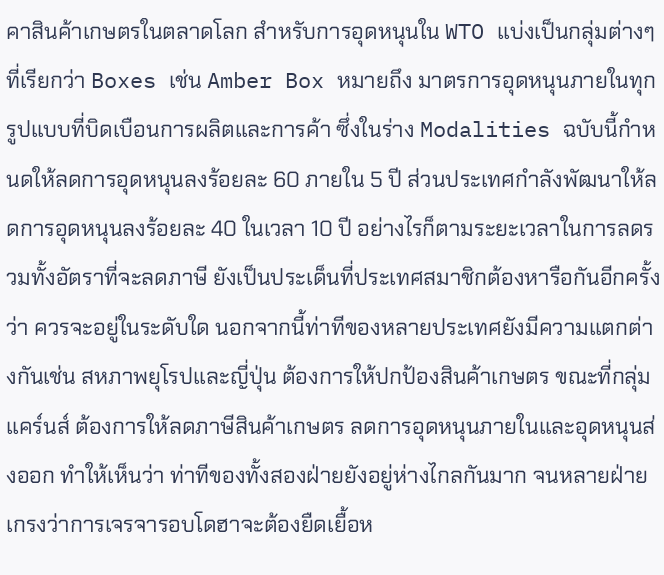คาสินค้าเกษตรในตลาดโลก สำหรับการอุดหนุนใน WTO แบ่งเป็นกลุ่มต่างๆ ที่เรียกว่า Boxes เช่น Amber Box หมายถึง มาตรการอุดหนุนภายในทุกรูปแบบที่บิดเบือนการผลิตและการค้า ซึ่งในร่าง Modalities ฉบับนี้กำหนดให้ลดการอุดหนุนลงร้อยละ 60 ภายใน 5 ปี ส่วนประเทศกำลังพัฒนาให้ลดการอุดหนุนลงร้อยละ 40 ในเวลา 10 ปี อย่างไรก็ตามระยะเวลาในการลดรวมทั้งอัตราที่จะลดภาษี ยังเป็นประเด็นที่ประเทศสมาชิกต้องหารือกันอีกครั้งว่า ควรจะอยู่ในระดับใด นอกจากนี้ท่าทีของหลายประเทศยังมีความแตกต่างกันเช่น สหภาพยุโรปและญี่ปุ่น ต้องการให้ปกป้องสินค้าเกษตร ขณะที่กลุ่มแคร์นส์ ต้องการให้ลดภาษีสินค้าเกษตร ลดการอุดหนุนภายในและอุดหนุนส่งออก ทำให้เห็นว่า ท่าทีของทั้งสองฝ่ายยังอยู่ห่างไกลกันมาก จนหลายฝ่ายเกรงว่าการเจรจารอบโดฮาจะต้องยืดเยื้อห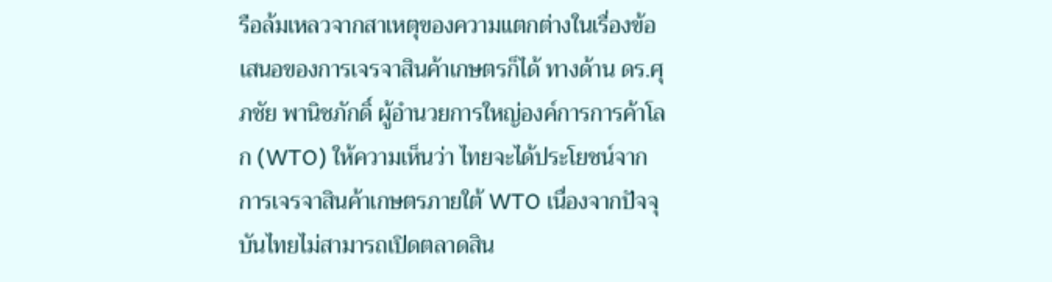รือล้มเหลวจากสาเหตุของความแตกต่างในเรื่องข้อเสนอของการเจรจาสินค้าเกษตรก็ได้ ทางด้าน ดร.ศุภชัย พานิชภักดิ์ ผู้อำนวยการใหญ่องค์การการค้าโลก (WTO) ให้ความเห็นว่า ไทยจะได้ประโยชน์จากการเจรจาสินค้าเกษตรภายใต้ WTO เนื่องจากปัจจุบันไทยไม่สามารถเปิดตลาดสิน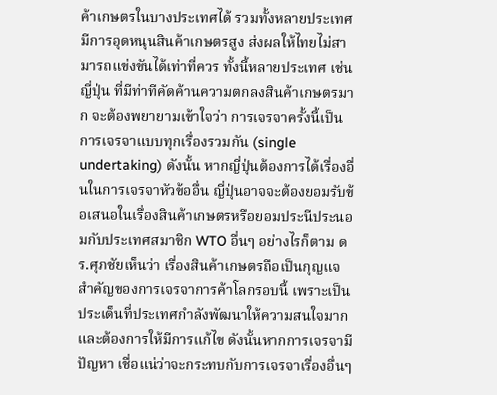ค้าเกษตรในบางประเทศได้ รวมทั้งหลายประเทศมีการอุดหนุนสินค้าเกษตรสูง ส่งผลให้ไทยไม่สามารถแข่งขันได้เท่าที่ควร ทั้งนี้หลายประเทศ เช่น ญี่ปุ่น ที่มีท่าทีคัดค้านความตกลงสินค้าเกษตรมาก จะต้องพยายามเข้าใจว่า การเจรจาครั้งนี้เป็นการเจรจาแบบทุกเรื่องรวมกัน (single undertaking) ดังนั้น หากญี่ปุ่นต้องการได้เรื่องอื่นในการเจรจาหัวข้ออื่น ญี่ปุ่นอาจจะต้องยอมรับข้อเสนอในเรื่องสินค้าเกษตรหรือยอมประนีประนอมกับประเทศสมาชิก WTO อื่นๆ อย่างไรก็ตาม ดร.ศุภชัยเห็นว่า เรื่องสินค้าเกษตรถือเป็นกุญแจสำคัญของการเจรจาการค้าโลกรอบนี้ เพราะเป็นประเด็นที่ประเทศกำลังพัฒนาให้ความสนใจมากและต้องการให้มีการแก้ไข ดังนั้นหากการเจรจามีปัญหา เชื่อแน่ว่าจะกระทบกับการเจรจาเรื่องอื่นๆ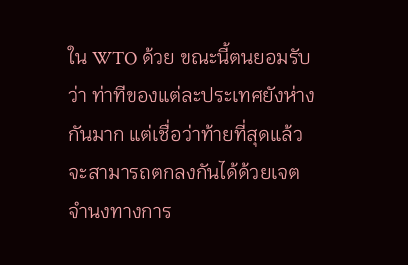ใน WTO ด้วย ขณะนี้ตนยอมรับว่า ท่าทีของแต่ละประเทศยังห่างกันมาก แต่เชื่อว่าท้ายที่สุดแล้วจะสามารถตกลงกันได้ด้วยเจตจำนงทางการ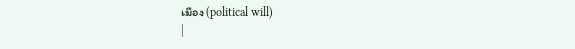เมือง (political will)
|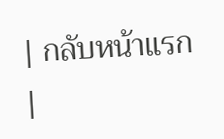| กลับหน้าแรก |